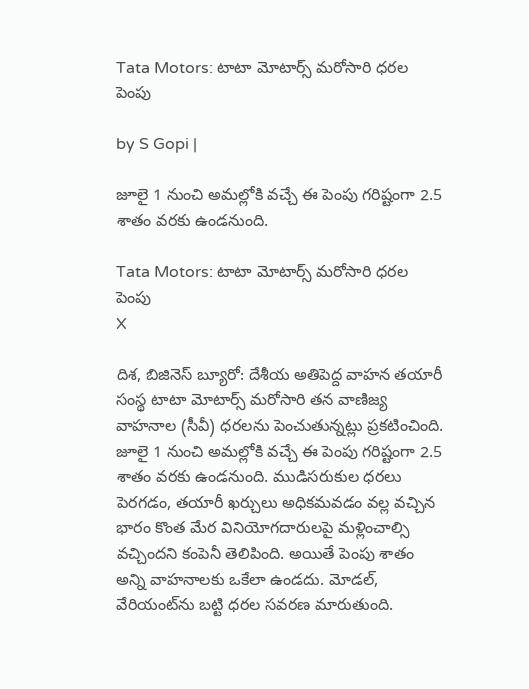Tata Motors: టాటా మోటార్స్ మరోసారి ధరల పెంపు

by S Gopi |

జూలై 1 నుంచి అమల్లోకి వచ్చే ఈ పెంపు గరిష్టంగా 2.5 శాతం వరకు ఉండనుంది.

Tata Motors: టాటా మోటార్స్ మరోసారి ధరల పెంపు
X

దిశ, బిజినెస్ బ్యూరో: దేశీయ అతిపెద్ద వాహన తయారీ సంస్థ టాటా మోటార్స్ మరోసారి తన వాణిజ్య వాహనాల (సీవీ) ధరలను పెంచుతున్నట్లు ప్రకటించింది. జూలై 1 నుంచి అమల్లోకి వచ్చే ఈ పెంపు గరిష్టంగా 2.5 శాతం వరకు ఉండనుంది. ముడిసరుకుల ధరలు పెరగడం, తయారీ ఖర్చులు అధికమవడం వల్ల వచ్చిన భారం కొంత మేర వినియోగదారులపై మళ్లించాల్సి వచ్చిందని కంపెనీ తెలిపింది. అయితే పెంపు శాతం అన్ని వాహనాలకు ఒకేలా ఉండదు. మోడల్, వేరియంట్‌ను బట్టి ధరల సవరణ మారుతుంది.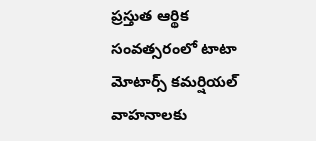ప్రస్తుత ఆర్థిక సంవత్సరంలో టాటా మోటార్స్ కమర్షియల్ వాహనాలకు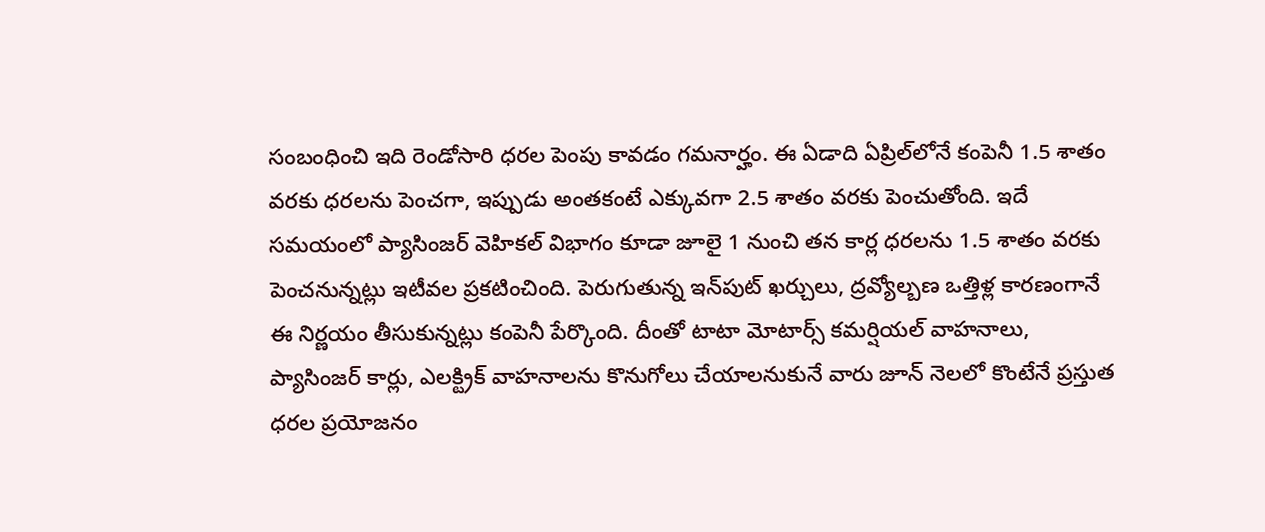సంబంధించి ఇది రెండోసారి ధరల పెంపు కావడం గమనార్హం. ఈ ఏడాది ఏప్రిల్‌లోనే కంపెనీ 1.5 శాతం వరకు ధరలను పెంచగా, ఇప్పుడు అంతకంటే ఎక్కువగా 2.5 శాతం వరకు పెంచుతోంది. ఇదే సమయంలో ప్యాసింజర్ వెహికల్ విభాగం కూడా జూలై 1 నుంచి తన కార్ల ధరలను 1.5 శాతం వరకు పెంచనున్నట్లు ఇటీవల ప్రకటించింది. పెరుగుతున్న ఇన్‌పుట్ ఖర్చులు, ద్రవ్యోల్బణ ఒత్తిళ్ల కారణంగానే ఈ నిర్ణయం తీసుకున్నట్లు కంపెనీ పేర్కొంది. దీంతో టాటా మోటార్స్ కమర్షియల్ వాహనాలు, ప్యాసింజర్ కార్లు, ఎలక్ట్రిక్ వాహనాలను కొనుగోలు చేయాలనుకునే వారు జూన్ నెలలో కొంటేనే ప్రస్తుత ధరల ప్రయోజనం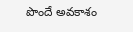పొందే అవకాశం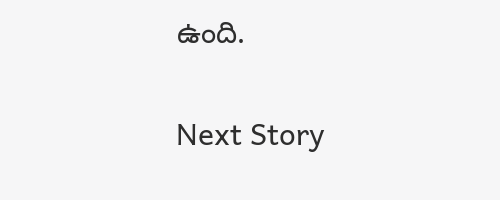ఉంది.

Next Story